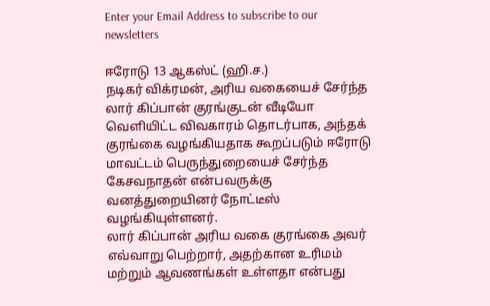Enter your Email Address to subscribe to our newsletters

ஈரோடு 13 ஆகஸ்ட் (ஹி.ச.)
நடிகர் விக்ரமன், அரிய வகையைச் சேர்ந்த லார் கிப்பான் குரங்குடன் வீடியோ வெளியிட்ட விவகாரம் தொடர்பாக, அந்தக் குரங்கை வழங்கியதாக கூறப்படும் ஈரோடு மாவட்டம் பெருந்துறையைச் சேர்ந்த கேசவநாதன் என்பவருக்கு வனத்துறையினர் நோட்டீஸ் வழங்கியுள்ளனர்.
லார் கிப்பான் அரிய வகை குரங்கை அவர் எவ்வாறு பெற்றார், அதற்கான உரிமம் மற்றும் ஆவணங்கள் உள்ளதா என்பது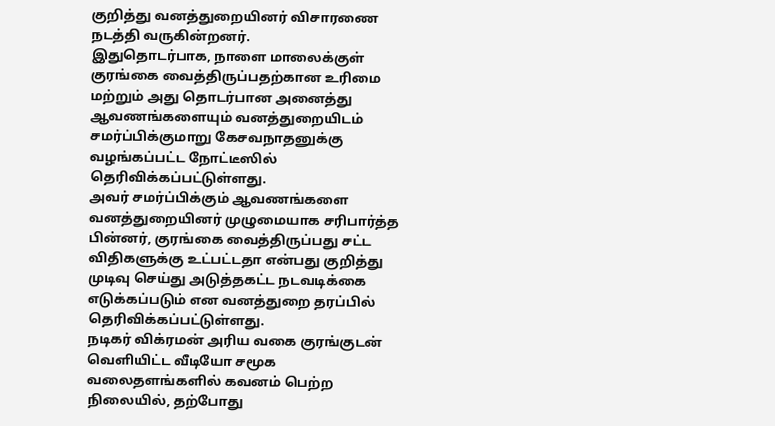குறித்து வனத்துறையினர் விசாரணை நடத்தி வருகின்றனர்.
இதுதொடர்பாக, நாளை மாலைக்குள் குரங்கை வைத்திருப்பதற்கான உரிமை மற்றும் அது தொடர்பான அனைத்து ஆவணங்களையும் வனத்துறையிடம் சமர்ப்பிக்குமாறு கேசவநாதனுக்கு வழங்கப்பட்ட நோட்டீஸில் தெரிவிக்கப்பட்டுள்ளது.
அவர் சமர்ப்பிக்கும் ஆவணங்களை வனத்துறையினர் முழுமையாக சரிபார்த்த பின்னர், குரங்கை வைத்திருப்பது சட்ட விதிகளுக்கு உட்பட்டதா என்பது குறித்து முடிவு செய்து அடுத்தகட்ட நடவடிக்கை எடுக்கப்படும் என வனத்துறை தரப்பில் தெரிவிக்கப்பட்டுள்ளது.
நடிகர் விக்ரமன் அரிய வகை குரங்குடன் வெளியிட்ட வீடியோ சமூக வலைதளங்களில் கவனம் பெற்ற நிலையில், தற்போது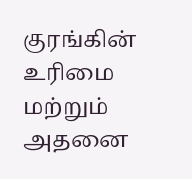குரங்கின் உரிமை மற்றும் அதனை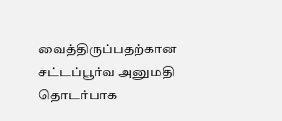வைத்திருப்பதற்கான சட்டப்பூர்வ அனுமதி தொடர்பாக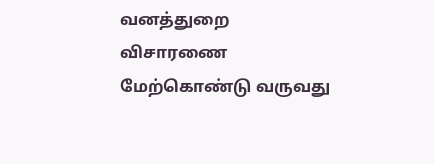வனத்துறை விசாரணை மேற்கொண்டு வருவது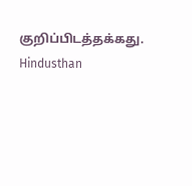குறிப்பிடத்தக்கது.
Hindusthan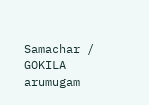Samachar / GOKILA arumugam